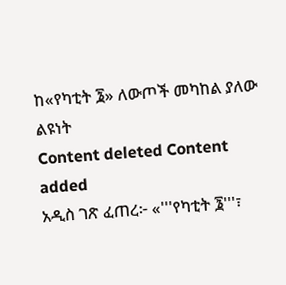ከ«የካቲት ፮» ለውጦች መካከል ያለው ልዩነት
Content deleted Content added
አዲስ ገጽ ፈጠረ፦ «'''የካቲት ፮'''፣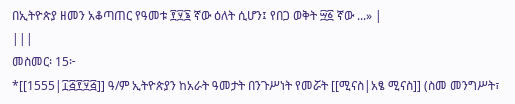በኢትዮጵያ ዘመን አቆጣጠር የዓመቱ ፻፶፮ ኛው ዕለት ሲሆን፤ የበጋ ወቅት ፵፩ ኛው ...» |
|||
መስመር፡ 15፦
*[[1555|፲፭፻፶፭]] ዓ/ም ኢትዮጵያን ከአራት ዓመታት በንጉሥነት የመሯት [[ሚናስ|አፄ ሚናስ]] (ስመ መንግሥት፣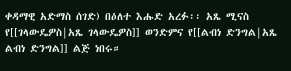ቀዳማዊ አድማስ ሰገድ) በዕለተ እሑድ አረፉ፡፡ አጼ ሚናስ የ[[ገላውዴዎስ|አጼ ገላውዴዎስ]] ወንድምና የ[[ልብነ ድንግል|አጼ ልብነ ድንግል]] ልጅ ነበሩ።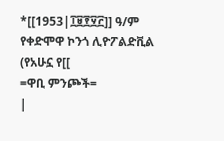*[[1953|፲፱፻፶፫]] ዓ/ም የቀድሞዋ ኮንጎ ሊዮፖልድቪል (የአሁኗ የ[[
=ዋቢ ምንጮች=
|